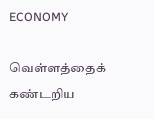ECONOMY

வெள்ளத்தைக் கண்டறிய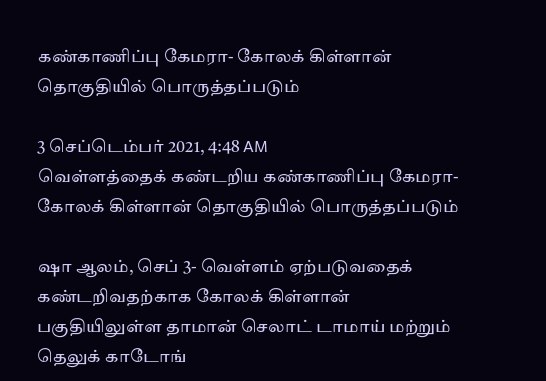கண்காணிப்பு கேமரா- கோலக் கிள்ளான் தொகுதியில் பொருத்தப்படும்

3 செப்டெம்பர் 2021, 4:48 AM
வெள்ளத்தைக் கண்டறிய கண்காணிப்பு கேமரா- கோலக் கிள்ளான் தொகுதியில் பொருத்தப்படும்

ஷா ஆலம், செப் 3- வெள்ளம் ஏற்படுவதைக் கண்டறிவதற்காக கோலக் கிள்ளான் பகுதியிலுள்ள தாமான் செலாட் டாமாய் மற்றும் தெலுக் காடோங்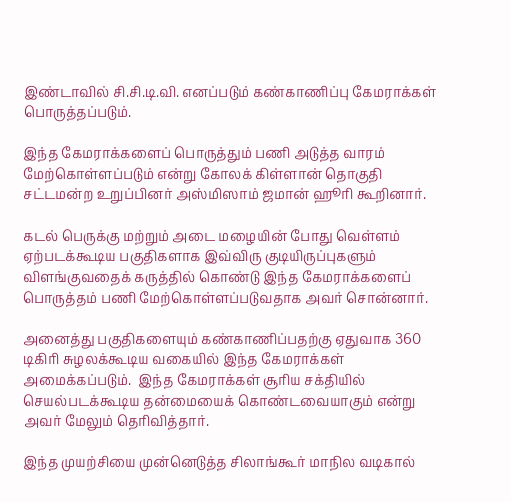இண்டாவில் சி.சி.டி.வி. எனப்படும் கண்காணிப்பு கேமராக்கள் பொருத்தப்படும்.

இந்த கேமராக்களைப் பொருத்தும் பணி அடுத்த வாரம் மேற்கொள்ளப்படும் என்று கோலக் கிள்ளான் தொகுதி சட்டமன்ற உறுப்பினர் அஸ்மிஸாம் ஜமான் ஹூரி கூறினார்.

கடல் பெருக்கு மற்றும் அடை மழையின் போது வெள்ளம் ஏற்படக்கூடிய பகுதிகளாக இவ்விரு குடியிருப்புகளும் விளங்குவதைக் கருத்தில் கொண்டு இந்த கேமராக்களைப் பொருத்தம் பணி மேற்கொள்ளப்படுவதாக அவர் சொன்னார்.

அனைத்து பகுதிகளையும் கண்காணிப்பதற்கு ஏதுவாக 360 டிகிரி சுழலக்கூடிய வகையில் இந்த கேமராக்கள் அமைக்கப்படும்.  இந்த கேமராக்கள் சூரிய சக்தியில் செயல்படக்கூடிய தன்மையைக் கொண்டவையாகும் என்று அவர் மேலும் தெரிவித்தார்.

இந்த முயற்சியை முன்னெடுத்த சிலாங்கூர் மாநில வடிகால்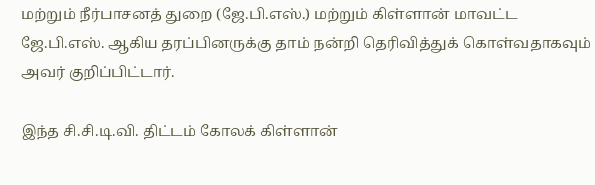மற்றும் நீர்பாசனத் துறை (ஜே.பி.எஸ்.) மற்றும் கிள்ளான் மாவட்ட ஜே.பி.எஸ். ஆகிய தரப்பினருக்கு தாம் நன்றி தெரிவித்துக் கொள்வதாகவும் அவர் குறிப்பிட்டார்.

இந்த சி.சி.டி.வி. திட்டம் கோலக் கிள்ளான்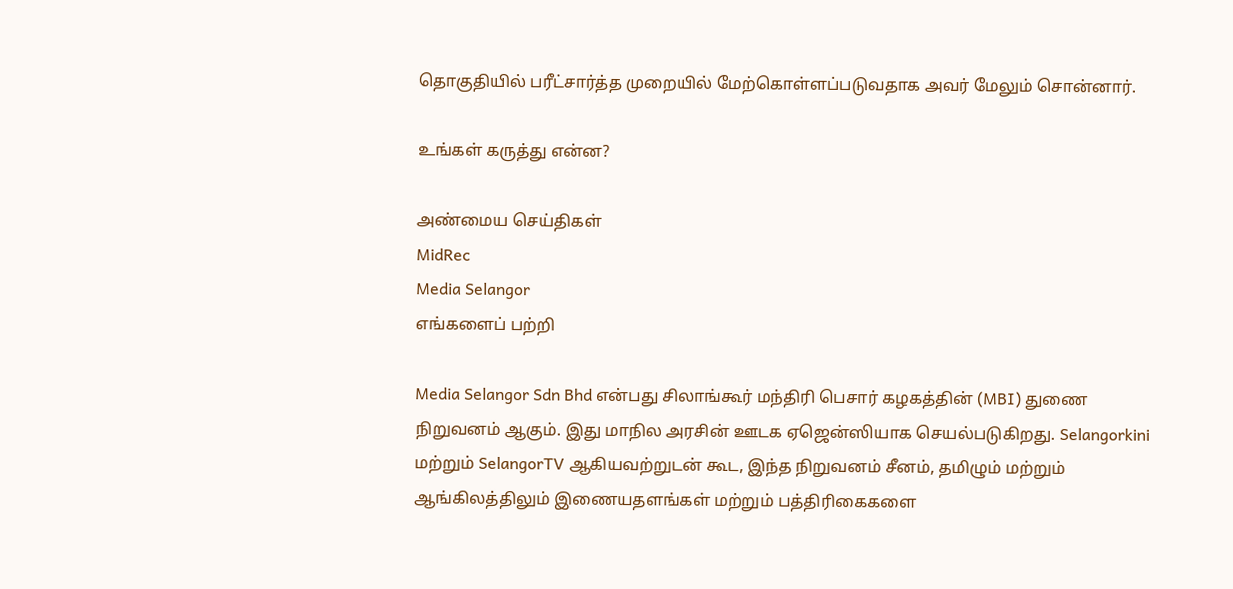தொகுதியில் பரீட்சார்த்த முறையில் மேற்கொள்ளப்படுவதாக அவர் மேலும் சொன்னார்.

உங்கள் கருத்து என்ன?

அண்மைய செய்திகள்
MidRec
Media Selangor
எங்களைப் பற்றி

Media Selangor Sdn Bhd என்பது சிலாங்கூர் மந்திரி பெசார் கழகத்தின் (MBI) துணை நிறுவனம் ஆகும். இது மாநில அரசின் ஊடக ஏஜென்ஸியாக செயல்படுகிறது. Selangorkini மற்றும் SelangorTV ஆகியவற்றுடன் கூட, இந்த நிறுவனம் சீனம், தமிழும் மற்றும் ஆங்கிலத்திலும் இணையதளங்கள் மற்றும் பத்திரிகைகளை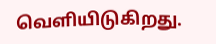வெளியிடுகிறது.